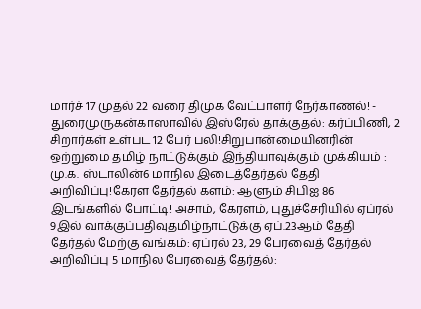மார்ச் 17 முதல் 22 வரை திமுக வேட்பாளர் நேர்காணல்! - துரைமுருகன்காஸாவில் இஸ்ரேல் தாக்குதல்: கர்ப்பிணி, 2 சிறார்கள் உள்பட 12 பேர் பலி!சிறுபான்மையினரின் ஒற்றுமை தமிழ் நாட்டுக்கும் இந்தியாவுக்கும் முக்கியம் : மு.க. ஸ்டாலின்6 மாநில இடைத்தேர்தல் தேதி அறிவிப்பு!கேரள தேர்தல் களம்: ஆளும் சிபிஐ 86 இடங்களில் போட்டி! அசாம், கேரளம், புதுச்சேரியில் ஏப்ரல் 9இல் வாக்குப்பதிவுதமிழ்நாட்டுக்கு ஏப்.23ஆம் தேதி தேர்தல் மேற்கு வங்கம்: ஏப்ரல் 23, 29 பேரவைத் தேர்தல் அறிவிப்பு 5 மாநில பேரவைத் தேர்தல்: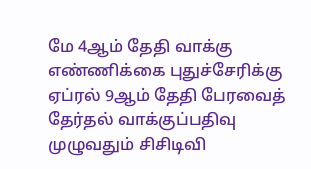மே 4ஆம் தேதி வாக்கு எண்ணிக்கை புதுச்சேரிக்கு ஏப்ரல் 9ஆம் தேதி பேரவைத் தேர்தல் வாக்குப்பதிவு முழுவதும் சிசிடிவி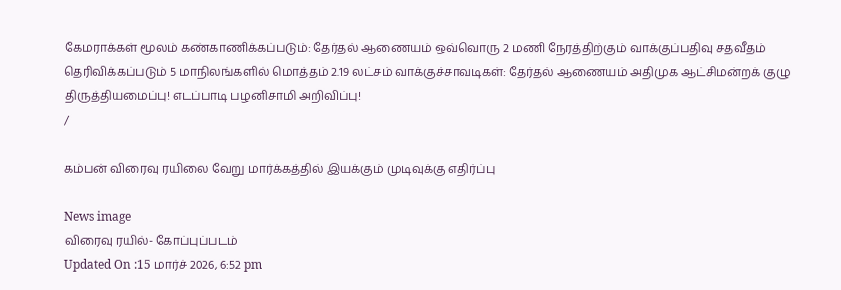கேமராக்கள் மூலம் கண்காணிக்கப்படும்: தேர்தல் ஆணையம் ஒவ்வொரு 2 மணி நேரத்திற்கும் வாக்குப்பதிவு சதவீதம் தெரிவிக்கப்படும் 5 மாநிலங்களில் மொத்தம் 2.19 லட்சம் வாக்குச்சாவடிகள்: தேர்தல் ஆணையம் அதிமுக ஆட்சிமன்றக் குழு திருத்தியமைப்பு! எடப்பாடி பழனிசாமி அறிவிப்பு!
/

கம்பன் விரைவு ரயிலை வேறு மார்க்கத்தில் இயக்கும் முடிவுக்கு எதிர்ப்பு

News image
விரைவு ரயில்- கோப்புப்படம்
Updated On :15 மார்ச் 2026, 6:52 pm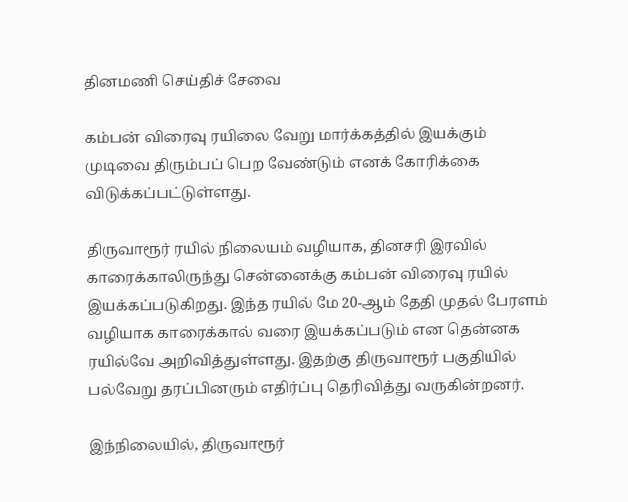தினமணி செய்திச் சேவை

கம்பன் விரைவு ரயிலை வேறு மார்க்கத்தில் இயக்கும் முடிவை திரும்பப் பெற வேண்டும் எனக் கோரிக்கை விடுக்கப்பட்டுள்ளது.

திருவாரூர் ரயில் நிலையம் வழியாக, தினசரி இரவில் காரைக்காலிருந்து சென்னைக்கு கம்பன் விரைவு ரயில் இயக்கப்படுகிறது. இந்த ரயில் மே 20-ஆம் தேதி முதல் பேரளம் வழியாக காரைக்கால் வரை இயக்கப்படும் என தென்னக ரயில்வே அறிவித்துள்ளது. இதற்கு திருவாரூர் பகுதியில் பல்வேறு தரப்பினரும் எதிர்ப்பு தெரிவித்து வருகின்றனர்.

இந்நிலையில், திருவாரூர்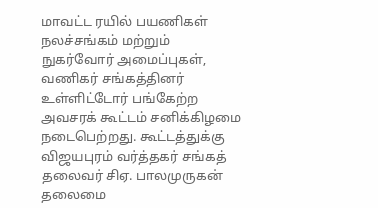மாவட்ட ரயில் பயணிகள் நலச்சங்கம் மற்றும் நுகர்வோர் அமைப்புகள், வணிகர் சங்கத்தினர் உள்ளிட்டோர் பங்கேற்ற அவசரக் கூட்டம் சனிக்கிழமை நடைபெற்றது. கூட்டத்துக்கு விஜயபுரம் வர்த்தகர் சங்கத் தலைவர் சிஏ. பாலமுருகன் தலைமை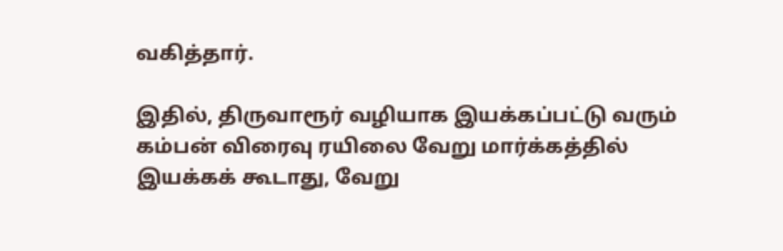வகித்தார்.

இதில், திருவாரூர் வழியாக இயக்கப்பட்டு வரும் கம்பன் விரைவு ரயிலை வேறு மார்க்கத்தில் இயக்கக் கூடாது, வேறு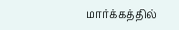மார்க்கத்தில்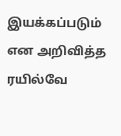இயக்கப்படும் என அறிவித்த ரயில்வே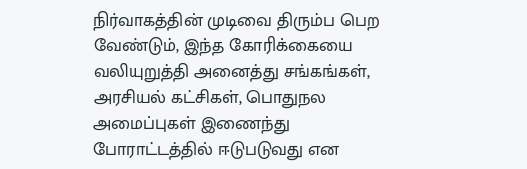நிர்வாகத்தின் முடிவை திரும்ப பெற வேண்டும், இந்த கோரிக்கையை வலியுறுத்தி அனைத்து சங்கங்கள், அரசியல் கட்சிகள், பொதுநல அமைப்புகள் இணைந்து போராட்டத்தில் ஈடுபடுவது என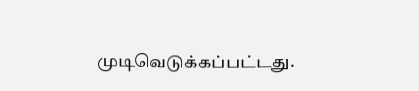முடிவெடுக்கப்பட்டது.